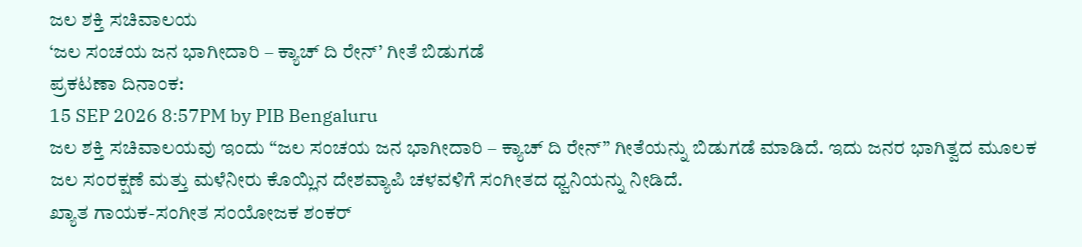ಜಲ ಶಕ್ತಿ ಸಚಿವಾಲಯ
‘ಜಲ ಸಂಚಯ ಜನ ಭಾಗೀದಾರಿ – ಕ್ಯಾಚ್ ದಿ ರೇನ್’ ಗೀತೆ ಬಿಡುಗಡೆ
ಪ್ರಕಟಣಾ ದಿನಾಂಕ:
15 SEP 2026 8:57PM by PIB Bengaluru
ಜಲ ಶಕ್ತಿ ಸಚಿವಾಲಯವು ಇಂದು “ಜಲ ಸಂಚಯ ಜನ ಭಾಗೀದಾರಿ – ಕ್ಯಾಚ್ ದಿ ರೇನ್” ಗೀತೆಯನ್ನು ಬಿಡುಗಡೆ ಮಾಡಿದೆ. ಇದು ಜನರ ಭಾಗಿತ್ವದ ಮೂಲಕ ಜಲ ಸಂರಕ್ಷಣೆ ಮತ್ತು ಮಳೆನೀರು ಕೊಯ್ಲಿನ ದೇಶವ್ಯಾಪಿ ಚಳವಳಿಗೆ ಸಂಗೀತದ ಧ್ವನಿಯನ್ನು ನೀಡಿದೆ.
ಖ್ಯಾತ ಗಾಯಕ-ಸಂಗೀತ ಸಂಯೋಜಕ ಶಂಕರ್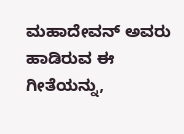ಮಹಾದೇವನ್ ಅವರು ಹಾಡಿರುವ ಈ ಗೀತೆಯನ್ನು,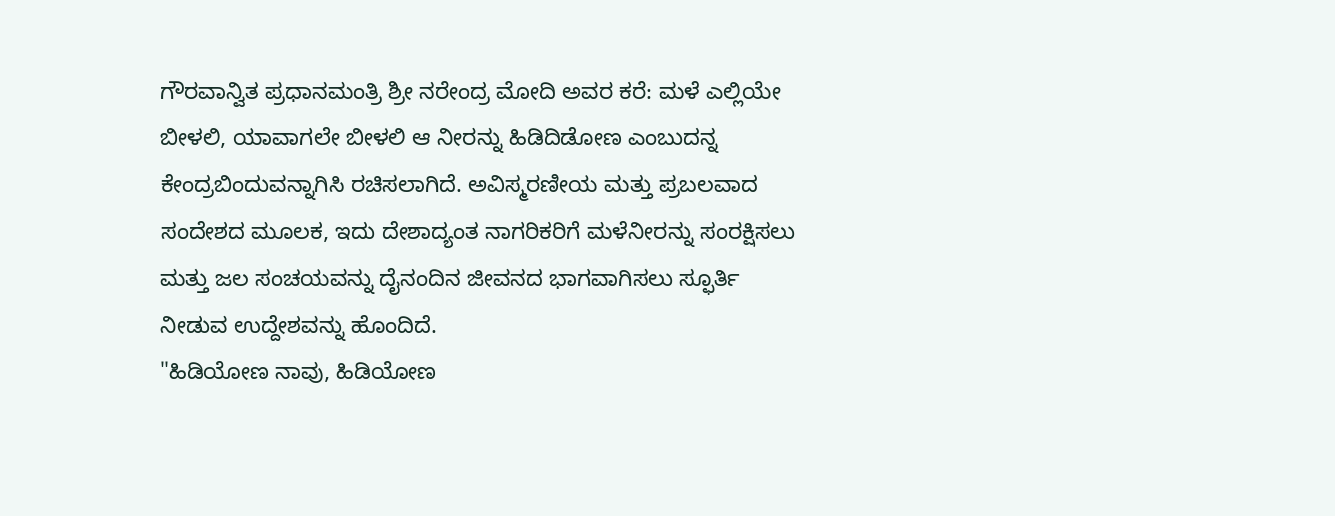ಗೌರವಾನ್ವಿತ ಪ್ರಧಾನಮಂತ್ರಿ ಶ್ರೀ ನರೇಂದ್ರ ಮೋದಿ ಅವರ ಕರೆ: ಮಳೆ ಎಲ್ಲಿಯೇ ಬೀಳಲಿ, ಯಾವಾಗಲೇ ಬೀಳಲಿ ಆ ನೀರನ್ನು ಹಿಡಿದಿಡೋಣ ಎಂಬುದನ್ನ ಕೇಂದ್ರಬಿಂದುವನ್ನಾಗಿಸಿ ರಚಿಸಲಾಗಿದೆ. ಅವಿಸ್ಮರಣೀಯ ಮತ್ತು ಪ್ರಬಲವಾದ ಸಂದೇಶದ ಮೂಲಕ, ಇದು ದೇಶಾದ್ಯಂತ ನಾಗರಿಕರಿಗೆ ಮಳೆನೀರನ್ನು ಸಂರಕ್ಷಿಸಲು ಮತ್ತು ಜಲ ಸಂಚಯವನ್ನು ದೈನಂದಿನ ಜೀವನದ ಭಾಗವಾಗಿಸಲು ಸ್ಫೂರ್ತಿ ನೀಡುವ ಉದ್ದೇಶವನ್ನು ಹೊಂದಿದೆ.
"ಹಿಡಿಯೋಣ ನಾವು, ಹಿಡಿಯೋಣ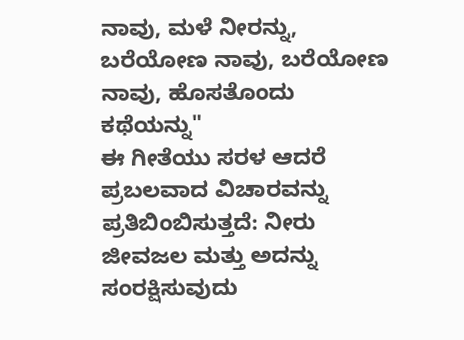ನಾವು, ಮಳೆ ನೀರನ್ನು,
ಬರೆಯೋಣ ನಾವು, ಬರೆಯೋಣ ನಾವು, ಹೊಸತೊಂದು ಕಥೆಯನ್ನು"
ಈ ಗೀತೆಯು ಸರಳ ಆದರೆ ಪ್ರಬಲವಾದ ವಿಚಾರವನ್ನು ಪ್ರತಿಬಿಂಬಿಸುತ್ತದೆ: ನೀರು ಜೀವಜಲ ಮತ್ತು ಅದನ್ನು ಸಂರಕ್ಷಿಸುವುದು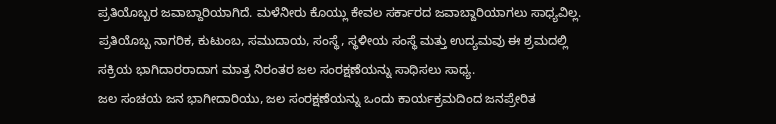ಪ್ರತಿಯೊಬ್ಬರ ಜವಾಬ್ದಾರಿಯಾಗಿದೆ. ಮಳೆನೀರು ಕೊಯ್ಲು ಕೇವಲ ಸರ್ಕಾರದ ಜವಾಬ್ದಾರಿಯಾಗಲು ಸಾಧ್ಯವಿಲ್ಲ. ಪ್ರತಿಯೊಬ್ಬ ನಾಗರಿಕ, ಕುಟುಂಬ, ಸಮುದಾಯ, ಸಂಸ್ಥೆ, ಸ್ಥಳೀಯ ಸಂಸ್ಥೆ ಮತ್ತು ಉದ್ಯಮವು ಈ ಶ್ರಮದಲ್ಲಿ ಸಕ್ರಿಯ ಭಾಗಿದಾರರಾದಾಗ ಮಾತ್ರ ನಿರಂತರ ಜಲ ಸಂರಕ್ಷಣೆಯನ್ನು ಸಾಧಿಸಲು ಸಾಧ್ಯ.
ಜಲ ಸಂಚಯ ಜನ ಭಾಗೀದಾರಿಯು, ಜಲ ಸಂರಕ್ಷಣೆಯನ್ನು ಒಂದು ಕಾರ್ಯಕ್ರಮದಿಂದ ಜನಪ್ರೇರಿತ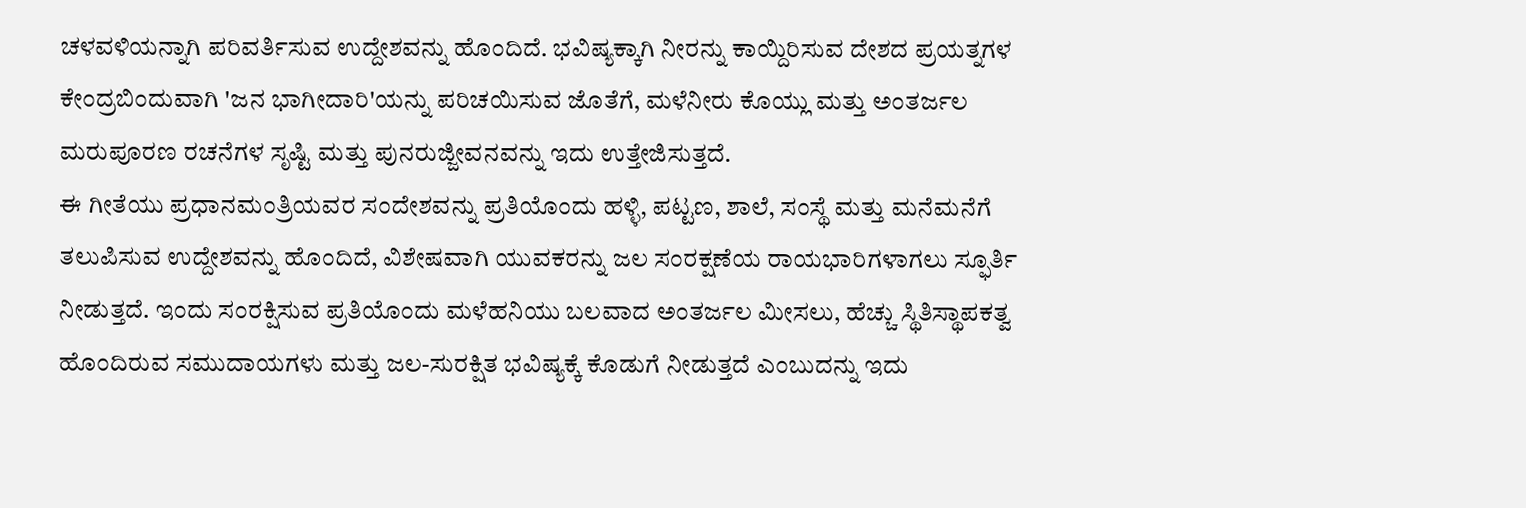ಚಳವಳಿಯನ್ನಾಗಿ ಪರಿವರ್ತಿಸುವ ಉದ್ದೇಶವನ್ನು ಹೊಂದಿದೆ. ಭವಿಷ್ಯಕ್ಕಾಗಿ ನೀರನ್ನು ಕಾಯ್ದಿರಿಸುವ ದೇಶದ ಪ್ರಯತ್ನಗಳ ಕೇಂದ್ರಬಿಂದುವಾಗಿ 'ಜನ ಭಾಗೀದಾರಿ'ಯನ್ನು ಪರಿಚಯಿಸುವ ಜೊತೆಗೆ, ಮಳೆನೀರು ಕೊಯ್ಲು ಮತ್ತು ಅಂತರ್ಜಲ ಮರುಪೂರಣ ರಚನೆಗಳ ಸೃಷ್ಟಿ ಮತ್ತು ಪುನರುಜ್ಜೀವನವನ್ನು ಇದು ಉತ್ತೇಜಿಸುತ್ತದೆ.
ಈ ಗೀತೆಯು ಪ್ರಧಾನಮಂತ್ರಿಯವರ ಸಂದೇಶವನ್ನು ಪ್ರತಿಯೊಂದು ಹಳ್ಳಿ, ಪಟ್ಟಣ, ಶಾಲೆ, ಸಂಸ್ಥೆ ಮತ್ತು ಮನೆಮನೆಗೆ ತಲುಪಿಸುವ ಉದ್ದೇಶವನ್ನು ಹೊಂದಿದೆ, ವಿಶೇಷವಾಗಿ ಯುವಕರನ್ನು ಜಲ ಸಂರಕ್ಷಣೆಯ ರಾಯಭಾರಿಗಳಾಗಲು ಸ್ಫೂರ್ತಿ ನೀಡುತ್ತದೆ. ಇಂದು ಸಂರಕ್ಷಿಸುವ ಪ್ರತಿಯೊಂದು ಮಳೆಹನಿಯು ಬಲವಾದ ಅಂತರ್ಜಲ ಮೀಸಲು, ಹೆಚ್ಚು ಸ್ಥಿತಿಸ್ಥಾಪಕತ್ವ ಹೊಂದಿರುವ ಸಮುದಾಯಗಳು ಮತ್ತು ಜಲ-ಸುರಕ್ಷಿತ ಭವಿಷ್ಯಕ್ಕೆ ಕೊಡುಗೆ ನೀಡುತ್ತದೆ ಎಂಬುದನ್ನು ಇದು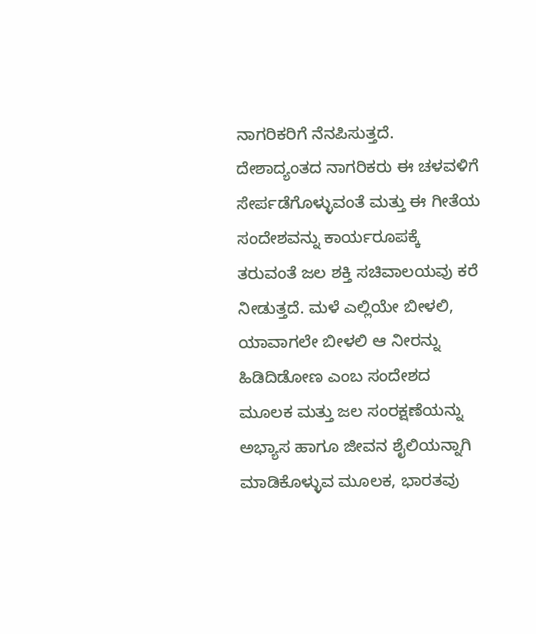ನಾಗರಿಕರಿಗೆ ನೆನಪಿಸುತ್ತದೆ.
ದೇಶಾದ್ಯಂತದ ನಾಗರಿಕರು ಈ ಚಳವಳಿಗೆ ಸೇರ್ಪಡೆಗೊಳ್ಳುವಂತೆ ಮತ್ತು ಈ ಗೀತೆಯ ಸಂದೇಶವನ್ನು ಕಾರ್ಯರೂಪಕ್ಕೆ ತರುವಂತೆ ಜಲ ಶಕ್ತಿ ಸಚಿವಾಲಯವು ಕರೆ ನೀಡುತ್ತದೆ. ಮಳೆ ಎಲ್ಲಿಯೇ ಬೀಳಲಿ, ಯಾವಾಗಲೇ ಬೀಳಲಿ ಆ ನೀರನ್ನು ಹಿಡಿದಿಡೋಣ ಎಂಬ ಸಂದೇಶದ ಮೂಲಕ ಮತ್ತು ಜಲ ಸಂರಕ್ಷಣೆಯನ್ನು ಅಭ್ಯಾಸ ಹಾಗೂ ಜೀವನ ಶೈಲಿಯನ್ನಾಗಿ ಮಾಡಿಕೊಳ್ಳುವ ಮೂಲಕ, ಭಾರತವು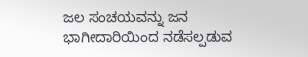ಜಲ ಸಂಚಯವನ್ನು ಜನ ಭಾಗೀದಾರಿಯಿಂದ ನಡೆಸಲ್ಪಡುವ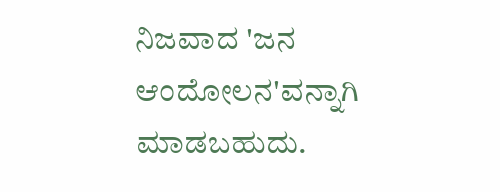ನಿಜವಾದ 'ಜನ ಆಂದೋಲನ'ವನ್ನಾಗಿ ಮಾಡಬಹುದು.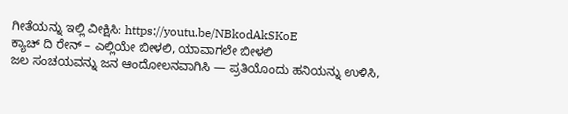ಗೀತೆಯನ್ನು ಇಲ್ಲಿ ವೀಕ್ಷಿಸಿ: https://youtu.be/NBkodAkSKoE
ಕ್ಯಾಚ್ ದಿ ರೇನ್ – ಎಲ್ಲಿಯೇ ಬೀಳಲಿ, ಯಾವಾಗಲೇ ಬೀಳಲಿ
ಜಲ ಸಂಚಯವನ್ನು ಜನ ಆಂದೋಲನವಾಗಿಸಿ — ಪ್ರತಿಯೊಂದು ಹನಿಯನ್ನು ಉಳಿಸಿ,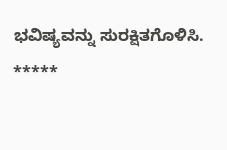ಭವಿಷ್ಯವನ್ನು ಸುರಕ್ಷಿತಗೊಳಿಸಿ.
*****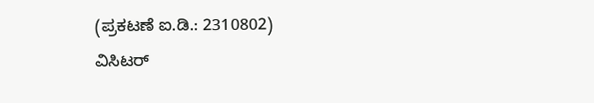(ಪ್ರಕಟಣೆ ಐ.ಡಿ.: 2310802)
ವಿಸಿಟರ್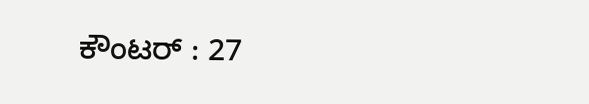ಕೌಂಟರ್ : 27